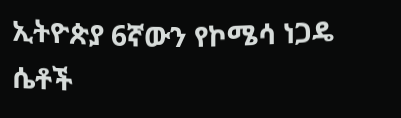ኢትዮጵያ 6ኛውን የኮሜሳ ነጋዴ ሴቶች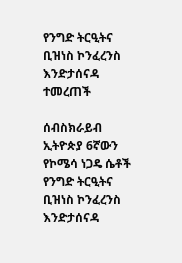የንግድ ትርዒትና ቢዝነስ ኮንፈረንስ እንድታሰናዳ ተመረጠች

ሰብስክራይብ
ኢትዮጵያ 6ኛውን የኮሜሳ ነጋዴ ሴቶች የንግድ ትርዒትና ቢዝነስ ኮንፈረንስ እንድታሰናዳ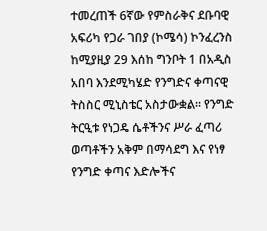ተመረጠች 6ኛው የምስራቅና ደቡባዊ አፍሪካ የጋራ ገበያ (ኮሜሳ) ኮንፈረንስ ከሚያዚያ 29 እሰከ ግንቦት 1 በአዲስ አበባ እንደሚካሄድ የንግድና ቀጣናዊ ትስስር ሚኒስቴር አስታውቋል። የንግድ ትርዒቱ የነጋዴ ሴቶችንና ሥራ ፈጣሪ ወጣቶችን አቅም በማሳደግ እና የነፃ የንግድ ቀጣና እድሎችና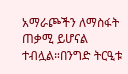አማራጮችን ለማስፋት ጠቃሚ ይሆናል ተብሏል።በንግድ ትርዒቱ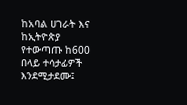ከአባል ሀገራት እና ከኢትዮጵያ የተውጣጡ ከ600 በላይ ተሳታፊዎች እንደሚታደሙ፤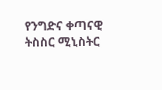የንግድና ቀጣናዊ ትስስር ሚኒስትር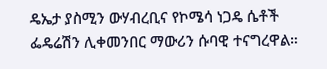ዴኤታ ያስሚን ውሃብረቢና የኮሜሳ ነጋዴ ሴቶች ፌዴሬሽን ሊቀመንበር ማውሪን ሱባዊ ተናግረዋል።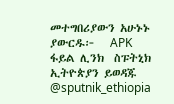መተግበሪያውን አሁኑኑ ያውርዱ፦   APK ፋይል ሊንክ  ስፑትኒክ ኢትዮጵያን ይወዳጁ @sputnik_ethiopia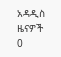አዳዲስ ዜናዎች
0